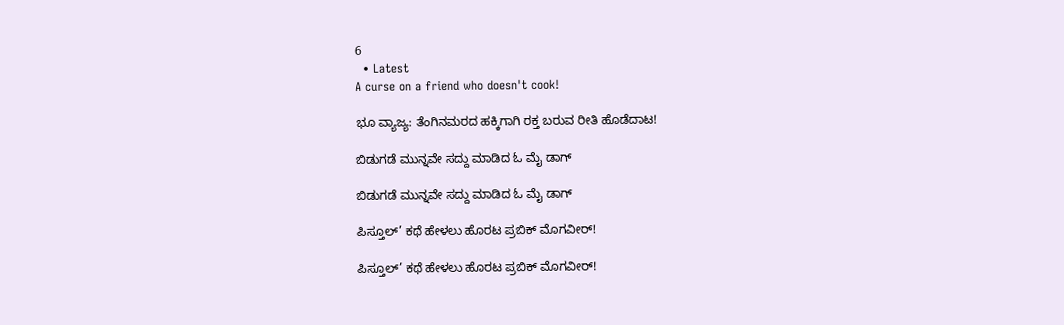6
  • Latest
A curse on a friend who doesn't cook!

ಭೂ ವ್ಯಾಜ್ಯ: ತೆಂಗಿನಮರದ ಹಕ್ಕಿಗಾಗಿ ರಕ್ತ ಬರುವ ರೀತಿ ಹೊಡೆದಾಟ!

ಬಿಡುಗಡೆ ಮುನ್ನವೇ ಸದ್ದು ಮಾಡಿದ ಓ ಮೈ ಡಾಗ್

ಬಿಡುಗಡೆ ಮುನ್ನವೇ ಸದ್ದು ಮಾಡಿದ ಓ ಮೈ ಡಾಗ್

ಪಿಸ್ತೂಲ್’ ಕಥೆ ಹೇಳಲು ಹೊರಟ ಪ್ರಬಿಕ್ ಮೊಗವೀರ್!

ಪಿಸ್ತೂಲ್’ ಕಥೆ ಹೇಳಲು ಹೊರಟ ಪ್ರಬಿಕ್ ಮೊಗವೀರ್!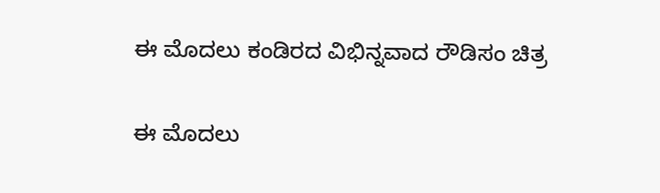ಈ ಮೊದಲು ಕಂಡಿರದ ವಿಭಿನ್ನವಾದ ರೌಡಿಸಂ ಚಿತ್ರ

ಈ ಮೊದಲು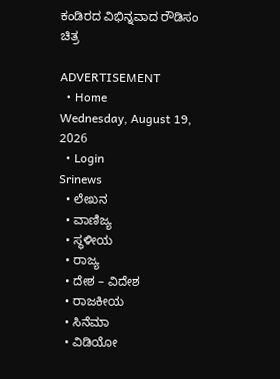ಕಂಡಿರದ ವಿಭಿನ್ನವಾದ ರೌಡಿಸಂ ಚಿತ್ರ

ADVERTISEMENT
  • Home
Wednesday, August 19, 2026
  • Login
Srinews
  • ಲೇಖನ
  • ವಾಣಿಜ್ಯ
  • ಸ್ಥಳೀಯ
  • ರಾಜ್ಯ
  • ದೇಶ – ವಿದೇಶ
  • ರಾಜಕೀಯ
  • ಸಿನೆಮಾ
  • ವಿಡಿಯೋ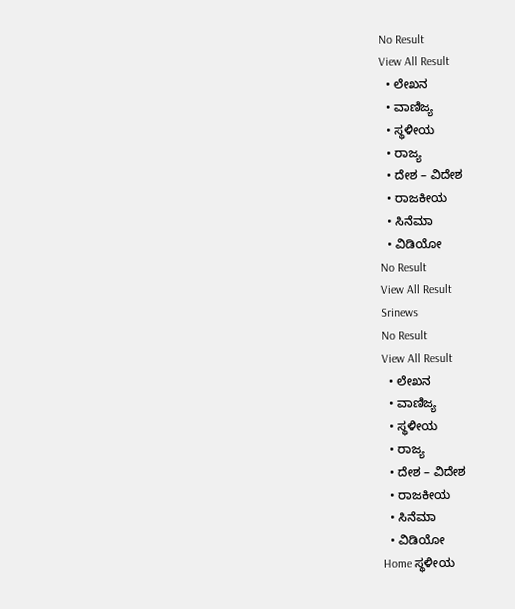No Result
View All Result
  • ಲೇಖನ
  • ವಾಣಿಜ್ಯ
  • ಸ್ಥಳೀಯ
  • ರಾಜ್ಯ
  • ದೇಶ – ವಿದೇಶ
  • ರಾಜಕೀಯ
  • ಸಿನೆಮಾ
  • ವಿಡಿಯೋ
No Result
View All Result
Srinews
No Result
View All Result
  • ಲೇಖನ
  • ವಾಣಿಜ್ಯ
  • ಸ್ಥಳೀಯ
  • ರಾಜ್ಯ
  • ದೇಶ – ವಿದೇಶ
  • ರಾಜಕೀಯ
  • ಸಿನೆಮಾ
  • ವಿಡಿಯೋ
Home ಸ್ಥಳೀಯ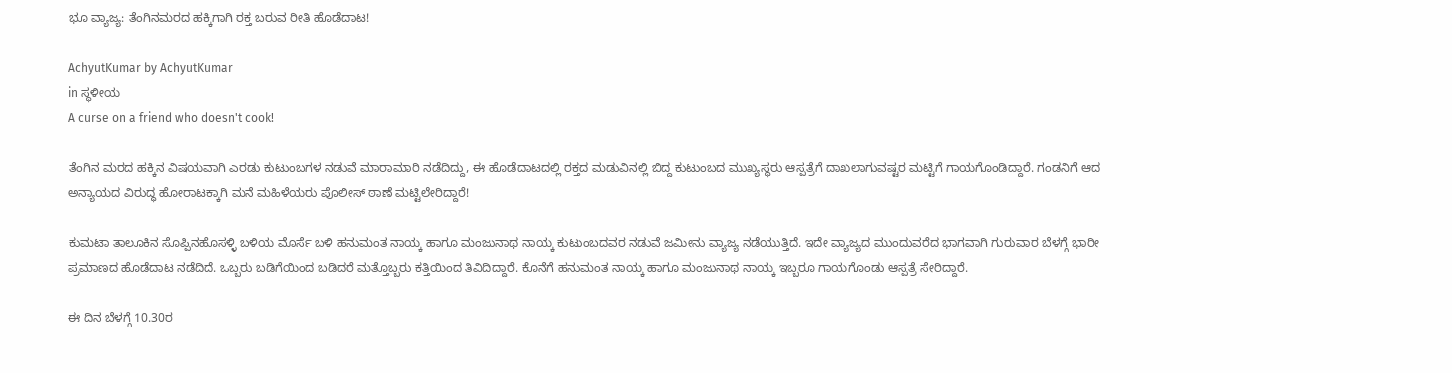ಭೂ ವ್ಯಾಜ್ಯ: ತೆಂಗಿನಮರದ ಹಕ್ಕಿಗಾಗಿ ರಕ್ತ ಬರುವ ರೀತಿ ಹೊಡೆದಾಟ!

AchyutKumar by AchyutKumar
in ಸ್ಥಳೀಯ
A curse on a friend who doesn't cook!

ತೆಂಗಿನ ಮರದ ಹಕ್ಕಿನ ವಿಷಯವಾಗಿ ಎರಡು ಕುಟುಂಬಗಳ ನಡುವೆ ಮಾರಾಮಾರಿ ನಡೆದಿದ್ದು, ಈ ಹೊಡೆದಾಟದಲ್ಲಿ ರಕ್ತದ ಮಡುವಿನಲ್ಲಿ ಬಿದ್ದ ಕುಟುಂಬದ ಮುಖ್ಯಸ್ಥರು ಆಸ್ಪತ್ರೆಗೆ ದಾಖಲಾಗುವಷ್ಟರ ಮಟ್ಟಿಗೆ ಗಾಯಗೊಂಡಿದ್ದಾರೆ. ಗಂಡನಿಗೆ ಆದ ಅನ್ಯಾಯದ ವಿರುದ್ಧ ಹೋರಾಟಕ್ಕಾಗಿ ಮನೆ ಮಹಿಳೆಯರು ಪೊಲೀಸ್ ಠಾಣೆ ಮಟ್ಟಿಲೇರಿದ್ದಾರೆ!

ಕುಮಟಾ ತಾಲೂಕಿನ ಸೊಪ್ಪಿನಹೊಸಳ್ಳಿ ಬಳಿಯ ಮೊರ್ಸೆ ಬಳಿ ಹನುಮಂತ ನಾಯ್ಕ ಹಾಗೂ ಮಂಜುನಾಥ ನಾಯ್ಕ ಕುಟುಂಬದವರ ನಡುವೆ ಜಮೀನು ವ್ಯಾಜ್ಯ ನಡೆಯುತ್ತಿದೆ. ಇದೇ ವ್ಯಾಜ್ಯದ ಮುಂದುವರೆದ ಭಾಗವಾಗಿ ಗುರುವಾರ ಬೆಳಗ್ಗೆ ಭಾರೀ ಪ್ರಮಾಣದ ಹೊಡೆದಾಟ ನಡೆದಿದೆ. ಒಬ್ಬರು ಬಡಿಗೆಯಿಂದ ಬಡಿದರೆ ಮತ್ತೊಬ್ಬರು ಕತ್ತಿಯಿಂದ ತಿವಿದಿದ್ದಾರೆ. ಕೊನೆಗೆ ಹನುಮಂತ ನಾಯ್ಕ ಹಾಗೂ ಮಂಜುನಾಥ ನಾಯ್ಕ ಇಬ್ಬರೂ ಗಾಯಗೊಂಡು ಆಸ್ಪತ್ರೆ ಸೇರಿದ್ದಾರೆ.

ಈ ದಿನ ಬೆಳಗ್ಗೆ 10.30ರ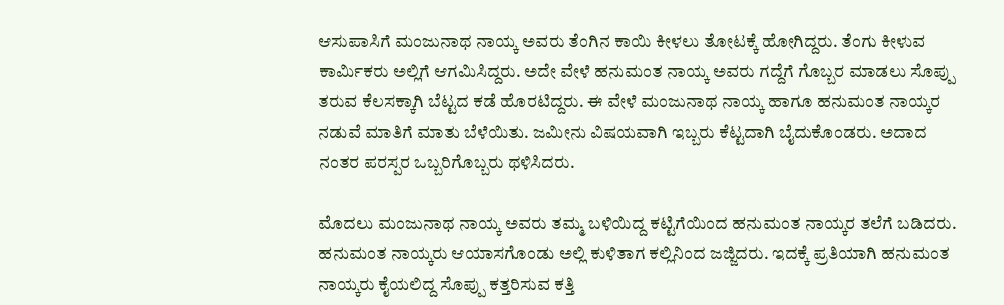ಆಸುಪಾಸಿಗೆ ಮಂಜುನಾಥ ನಾಯ್ಕ ಅವರು ತೆಂಗಿನ ಕಾಯಿ ಕೀಳಲು ತೋಟಕ್ಕೆ ಹೋಗಿದ್ದರು. ತೆಂಗು ಕೀಳುವ ಕಾರ್ಮಿಕರು ಅಲ್ಲಿಗೆ ಆಗಮಿಸಿದ್ದರು. ಅದೇ ವೇಳೆ ಹನುಮಂತ ನಾಯ್ಕ ಅವರು ಗದ್ದೆಗೆ ಗೊಬ್ಬರ ಮಾಡಲು ಸೊಪ್ಪು ತರುವ ಕೆಲಸಕ್ಕಾಗಿ ಬೆಟ್ಟದ ಕಡೆ ಹೊರಟಿದ್ದರು. ಈ ವೇಳೆ ಮಂಜುನಾಥ ನಾಯ್ಕ ಹಾಗೂ ಹನುಮಂತ ನಾಯ್ಕರ ನಡುವೆ ಮಾತಿಗೆ ಮಾತು ಬೆಳೆಯಿತು. ಜಮೀನು ವಿಷಯವಾಗಿ ಇಬ್ಬರು ಕೆಟ್ಟದಾಗಿ ಬೈದುಕೊಂಡರು. ಅದಾದ ನಂತರ ಪರಸ್ಪರ ಒಬ್ಬರಿಗೊಬ್ಬರು ಥಳಿಸಿದರು.

ಮೊದಲು ಮಂಜುನಾಥ ನಾಯ್ಕ ಅವರು ತಮ್ಮ ಬಳಿಯಿದ್ದ ಕಟ್ಟಿಗೆಯಿಂದ ಹನುಮಂತ ನಾಯ್ಕರ ತಲೆಗೆ ಬಡಿದರು. ಹನುಮಂತ ನಾಯ್ಕರು ಆಯಾಸಗೊಂಡು ಅಲ್ಲಿ ಕುಳಿತಾಗ ಕಲ್ಲಿನಿಂದ ಜಜ್ಜಿದರು. ಇದಕ್ಕೆ ಪ್ರತಿಯಾಗಿ ಹನುಮಂತ ನಾಯ್ಕರು ಕೈಯಲಿದ್ದ ಸೊಪ್ಪು ಕತ್ತರಿಸುವ ಕತ್ತಿ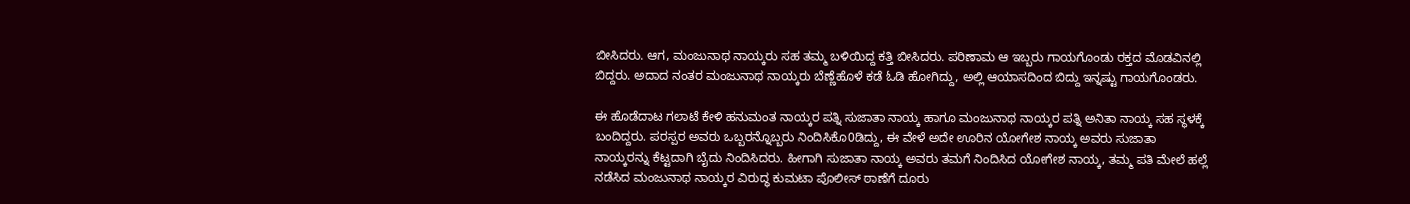ಬೀಸಿದರು. ಆಗ, ಮಂಜುನಾಥ ನಾಯ್ಕರು ಸಹ ತಮ್ಮ ಬಳಿಯಿದ್ದ ಕತ್ತಿ ಬೀಸಿದರು. ಪರಿಣಾಮ ಆ ಇಬ್ಬರು ಗಾಯಗೊಂಡು ರಕ್ತದ ಮೊಡವಿನಲ್ಲಿ ಬಿದ್ದರು. ಅದಾದ ನಂತರ ಮಂಜುನಾಥ ನಾಯ್ಕರು ಬೆಣ್ಣೆಹೊಳೆ ಕಡೆ ಓಡಿ ಹೋಗಿದ್ದು, ಅಲ್ಲಿ ಆಯಾಸದಿಂದ ಬಿದ್ದು ಇನ್ನಷ್ಟು ಗಾಯಗೊಂಡರು.

ಈ ಹೊಡೆದಾಟ ಗಲಾಟೆ ಕೇಳಿ ಹನುಮಂತ ನಾಯ್ಕರ ಪತ್ನಿ ಸುಜಾತಾ ನಾಯ್ಕ ಹಾಗೂ ಮಂಜುನಾಥ ನಾಯ್ಕರ ಪತ್ನಿ ಅನಿತಾ ನಾಯ್ಕ ಸಹ ಸ್ಥಳಕ್ಕೆ ಬಂದಿದ್ದರು. ಪರಸ್ಪರ ಅವರು ಒಬ್ಬರನ್ನೊಬ್ಬರು ನಿಂದಿಸಿಕೊ0ಡಿದ್ದು, ಈ ವೇಳೆ ಅದೇ ಊರಿನ ಯೋಗೇಶ ನಾಯ್ಕ ಅವರು ಸುಜಾತಾ ನಾಯ್ಕರನ್ನು ಕೆಟ್ಟದಾಗಿ ಬೈದು ನಿಂದಿಸಿದರು. ಹೀಗಾಗಿ ಸುಜಾತಾ ನಾಯ್ಕ ಅವರು ತಮಗೆ ನಿಂದಿಸಿದ ಯೋಗೇಶ ನಾಯ್ಕ, ತಮ್ಮ ಪತಿ ಮೇಲೆ ಹಲ್ಲೆ ನಡೆಸಿದ ಮಂಜುನಾಥ ನಾಯ್ಕರ ವಿರುದ್ಧ ಕುಮಟಾ ಪೊಲೀಸ್ ಠಾಣೆಗೆ ದೂರು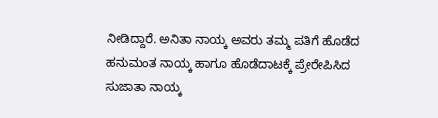ನೀಡಿದ್ದಾರೆ. ಅನಿತಾ ನಾಯ್ಕ ಅವರು ತಮ್ಮ ಪತಿಗೆ ಹೊಡೆದ ಹನುಮಂತ ನಾಯ್ಕ ಹಾಗೂ ಹೊಡೆದಾಟಕ್ಕೆ ಪ್ರೇರೇಪಿಸಿದ ಸುಜಾತಾ ನಾಯ್ಕ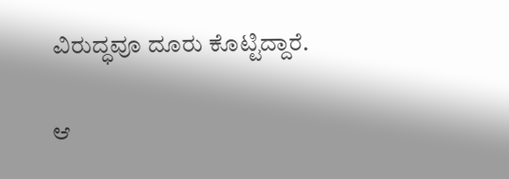ವಿರುದ್ಧವೂ ದೂರು ಕೊಟ್ಟಿದ್ದಾರೆ.

ಆ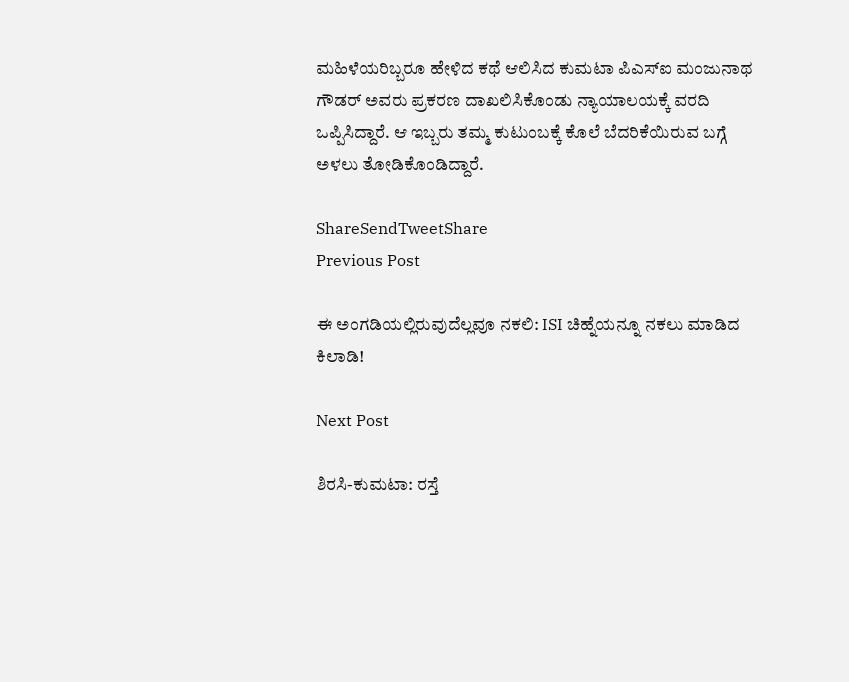ಮಹಿಳೆಯರಿಬ್ಬರೂ ಹೇಳಿದ ಕಥೆ ಆಲಿಸಿದ ಕುಮಟಾ ಪಿಎಸ್‌ಐ ಮಂಜುನಾಥ ಗೌಡರ್ ಅವರು ಪ್ರಕರಣ ದಾಖಲಿಸಿಕೊಂಡು ನ್ಯಾಯಾಲಯಕ್ಕೆ ವರದಿ ಒಪ್ಪಿಸಿದ್ದಾರೆ. ಆ ಇಬ್ಬರು ತಮ್ಮ ಕುಟುಂಬಕ್ಕೆ ಕೊಲೆ ಬೆದರಿಕೆಯಿರುವ ಬಗ್ಗೆ ಅಳಲು ತೋಡಿಕೊಂಡಿದ್ದಾರೆ.

ShareSendTweetShare
Previous Post

ಈ ಅಂಗಡಿಯಲ್ಲಿರುವುದೆಲ್ಲವೂ ನಕಲಿ: ISI ಚಿಹ್ನೆಯನ್ನೂ ನಕಲು ಮಾಡಿದ ಕಿಲಾಡಿ!

Next Post

ಶಿರಸಿ-ಕುಮಟಾ: ರಸ್ತೆ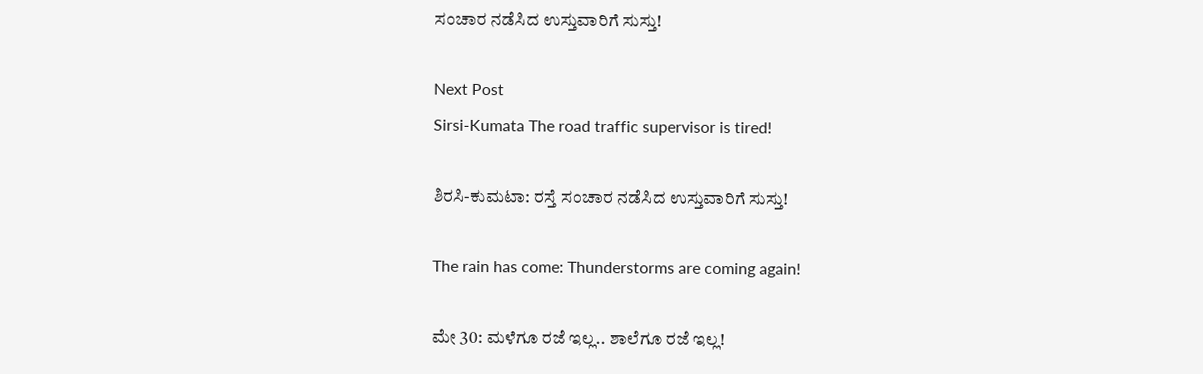ಸಂಚಾರ ನಡೆಸಿದ ಉಸ್ತುವಾರಿಗೆ ಸುಸ್ತು!

Next Post
Sirsi-Kumata The road traffic supervisor is tired!

ಶಿರಸಿ-ಕುಮಟಾ: ರಸ್ತೆ ಸಂಚಾರ ನಡೆಸಿದ ಉಸ್ತುವಾರಿಗೆ ಸುಸ್ತು!

The rain has come: Thunderstorms are coming again!

ಮೇ 30: ಮಳೆಗೂ ರಜೆ ಇಲ್ಲ.. ಶಾಲೆಗೂ ರಜೆ ಇಲ್ಲ!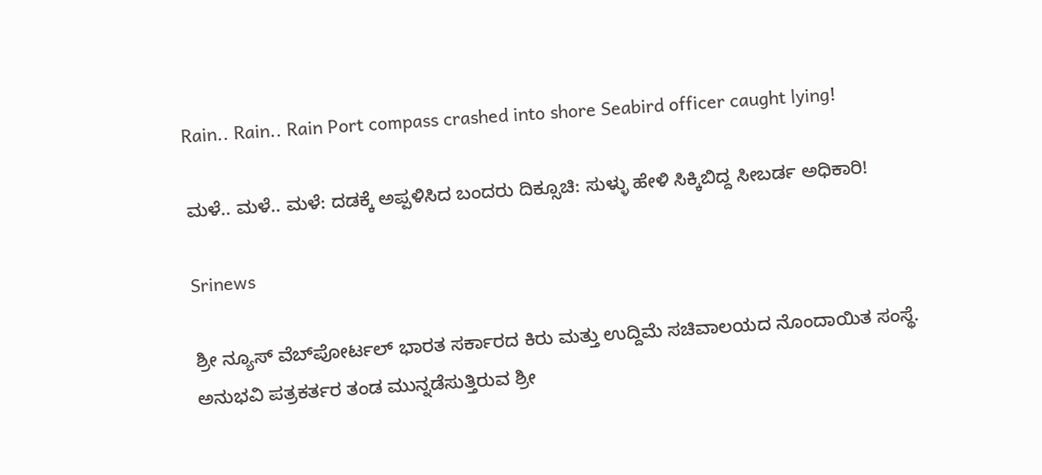Rain.. Rain.. Rain Port compass crashed into shore Seabird officer caught lying!

ಮಳೆ.. ಮಳೆ.. ಮಳೆ: ದಡಕ್ಕೆ ಅಪ್ಪಳಿಸಿದ ಬಂದರು ದಿಕ್ಸೂಚಿ: ಸುಳ್ಳು ಹೇಳಿ ಸಿಕ್ಕಿಬಿದ್ದ ಸೀಬರ್ಡ ಅಧಿಕಾರಿ!

Srinews

ಶ್ರೀ ನ್ಯೂಸ್ ವೆಬ್‌ಪೋರ್ಟಲ್ ಭಾರತ ಸರ್ಕಾರದ ಕಿರು ಮತ್ತು ಉದ್ದಿಮೆ ಸಚಿವಾಲಯದ ನೊಂದಾಯಿತ ಸಂಸ್ಥೆ. ಅನುಭವಿ ಪತ್ರಕರ್ತರ ತಂಡ ಮುನ್ನಡೆಸುತ್ತಿರುವ ಶ್ರೀ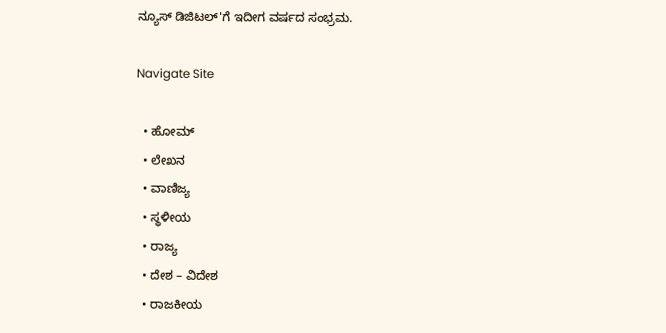ನ್ಯೂಸ್ ಡಿಜಿಟಲ್'ಗೆ ಇದೀಗ ವರ್ಷದ ಸಂಭ್ರಮ.

Navigate Site

  • ಹೋಮ್
  • ಲೇಖನ
  • ವಾಣಿಜ್ಯ
  • ಸ್ಥಳೀಯ
  • ರಾಜ್ಯ
  • ದೇಶ – ವಿದೇಶ
  • ರಾಜಕೀಯ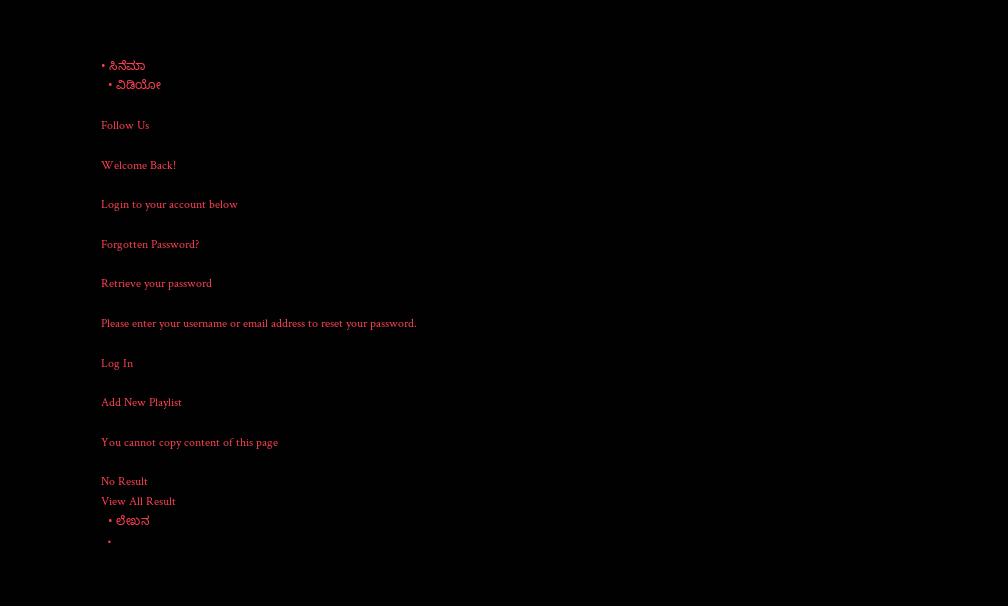• ಸಿನೆಮಾ
  • ವಿಡಿಯೋ

Follow Us

Welcome Back!

Login to your account below

Forgotten Password?

Retrieve your password

Please enter your username or email address to reset your password.

Log In

Add New Playlist

You cannot copy content of this page

No Result
View All Result
  • ಲೇಖನ
  •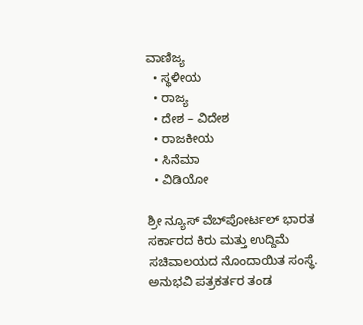ವಾಣಿಜ್ಯ
  • ಸ್ಥಳೀಯ
  • ರಾಜ್ಯ
  • ದೇಶ – ವಿದೇಶ
  • ರಾಜಕೀಯ
  • ಸಿನೆಮಾ
  • ವಿಡಿಯೋ

ಶ್ರೀ ನ್ಯೂಸ್ ವೆಬ್‌ಪೋರ್ಟಲ್ ಭಾರತ ಸರ್ಕಾರದ ಕಿರು ಮತ್ತು ಉದ್ದಿಮೆ ಸಚಿವಾಲಯದ ನೊಂದಾಯಿತ ಸಂಸ್ಥೆ. ಅನುಭವಿ ಪತ್ರಕರ್ತರ ತಂಡ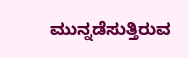ಮುನ್ನಡೆಸುತ್ತಿರುವ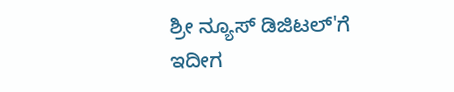ಶ್ರೀ ನ್ಯೂಸ್ ಡಿಜಿಟಲ್'ಗೆ ಇದೀಗ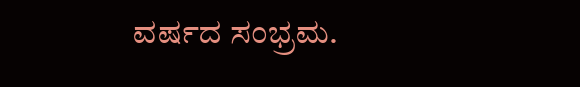ವರ್ಷದ ಸಂಭ್ರಮ.